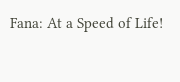Fana: At a Speed of Life!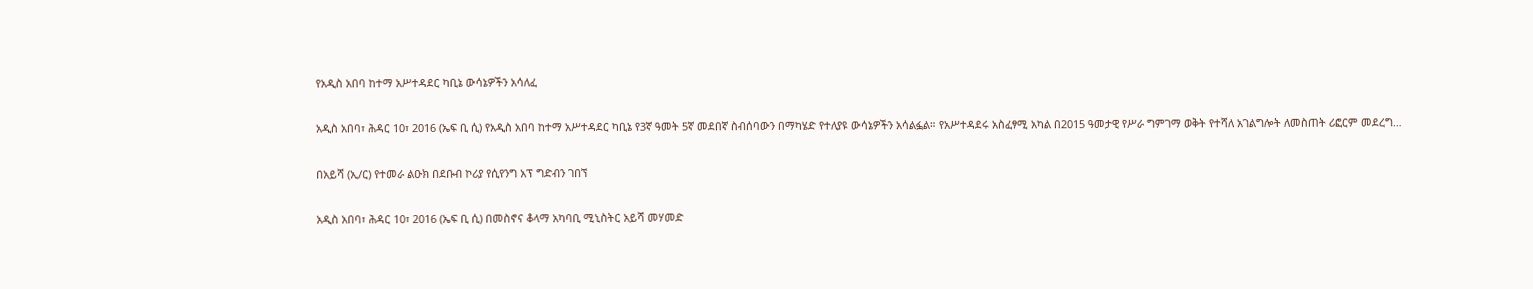የአዲስ አበባ ከተማ አሥተዳደር ካቢኔ ውሳኔዎችን አሳለፈ

አዲስ አበባ፣ ሕዳር 10፣ 2016 (ኤፍ ቢ ሲ) የአዲስ አበባ ከተማ አሥተዳደር ካቢኔ የ3ኛ ዓመት 5ኛ መደበኛ ስብሰባውን በማካሄድ የተለያዩ ውሳኔዎችን አሳልፏል። የአሥተዳደሩ አስፈፃሚ አካል በ2015 ዓመታዊ የሥራ ግምገማ ወቅት የተሻለ አገልግሎት ለመስጠት ሪፎርም መደረግ…

በአይሻ (ኢ/ር) የተመራ ልዑክ በደቡብ ኮሪያ የሲየንግ አፕ ግድብን ገበኘ

አዲስ አበባ፣ ሕዳር 10፣ 2016 (ኤፍ ቢ ሲ) በመስኖና ቆላማ አካባቢ ሚኒስትር አይሻ መሃመድ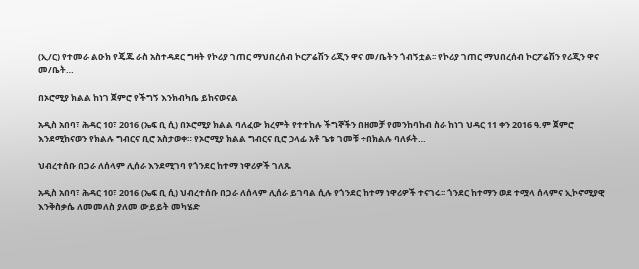(ኢ/ር) የተመራ ልዑክ የጄጁ ራስ አስተዳደር ግዛት የኮሪያ ገጠር ማህበረሰብ ኮርፖሬሽን ሪጂን ዋና መ/ቤትን ጎብኝቷል፡፡ የኮሪያ ገጠር ማህበረሰብ ኮርፖሬሽን የሪጂን ዋና መ/ቤት…

በኦሮሚያ ክልል ከነገ ጀምሮ የችግኝ እንክብካቤ ይከናወናል

አዲስ አበባ፣ ሕዳር 10፣ 2016 (ኤፍ ቢ ሲ) በኦሮሚያ ክልል ባለፈው ክረምት የተተከሉ ችግኞችን በዘመቻ የመንከባከብ ስራ ከነገ ህዳር 11 ቀን 2016 ዓ.ም ጀምሮ እንደሚከናወን የክልሉ ግብርና ቢሮ አስታወቀ። የኦሮሚያ ክልል ግብርና ቢሮ ኃላፊ አቶ ጌቱ ገመቹ ÷በክልሉ ባለፉት…

ህብረተሰቡ በጋራ ለሰላም ሊሰራ እንደሚገባ የጎንደር ከተማ ነዋሪዎች ገለጹ

አዲስ አበባ፣ ሕዳር 10፣ 2016 (ኤፍ ቢ ሲ) ህብረተሰቡ በጋራ ለሰላም ሊሰራ ይገባል ሲሉ የጎንደር ከተማ ነዋሪዎች ተናገሩ፡፡ ጎንደር ከተማን ወደ ተሟላ ሰላምና ኢኮኖሚያዊ እንቅስቃሴ ለመመለስ ያለመ ውይይት መካሄድ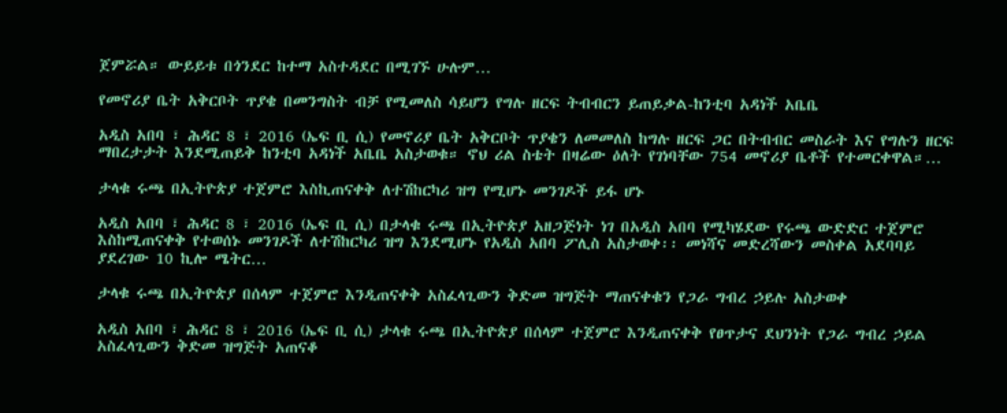ጀምሯል። ውይይቱ በጎንደር ከተማ አስተዳደር በሚገኙ ሁሉም…

የመኖሪያ ቤት አቅርቦት ጥያቄ በመንግስት ብቻ የሚመለስ ሳይሆን የግሉ ዘርፍ ትብብርን ይጠይቃል-ከንቲባ አዳነች አቤቤ

አዲስ አበባ ፣ ሕዳር 8 ፣ 2016 (ኤፍ ቢ ሲ) የመኖሪያ ቤት አቅርቦት ጥያቄን ለመመለስ ከግሉ ዘርፍ ጋር በትብብር መስራት እና የግሉን ዘርፍ ማበረታታት እንደሚጠይቅ ከንቲባ አዳነች አቤቤ አስታወቁ። ኖህ ሪል ስቴት በዛሬው ዕለት የገነባቸው 754 መኖሪያ ቤቶች የተመርቀዋል።…

ታላቁ ሩጫ በኢትዮጵያ ተጀምሮ እስኪጠናቀቅ ለተሽከርካሪ ዝግ የሚሆኑ መንገዶች ይፋ ሆኑ

አዲስ አበባ ፣ ሕዳር 8 ፣ 2016 (ኤፍ ቢ ሲ) በታላቁ ሩጫ በኢትዮጵያ አዘጋጅነት ነገ በአዲስ አበባ የሚካሄደው የሩጫ ውድድር ተጀምሮ እስከሚጠናቀቅ የተወሰኑ መንገዶች ለተሽከርካሪ ዝግ እንደሚሆኑ የአዲስ አበባ ፖሊስ አስታወቀ፡፡ መነሻና መድረሻውን መስቀል አደባባይ ያደረገው 10 ኪሎ ሜትር…

ታላቁ ሩጫ በኢትዮጵያ በሰላም ተጀምሮ እንዲጠናቀቅ አስፈላጊውን ቅድመ ዝግጅት ማጠናቀቁን የጋራ ግብረ ኃይሉ አስታወቀ

አዲስ አበባ ፣ ሕዳር 8 ፣ 2016 (ኤፍ ቢ ሲ) ታላቁ ሩጫ በኢትዮጵያ በሰላም ተጀምሮ እንዲጠናቀቅ የፀጥታና ደህንነት የጋራ ግብረ ኃይል አስፈላጊውን ቅድመ ዝግጅት አጠናቆ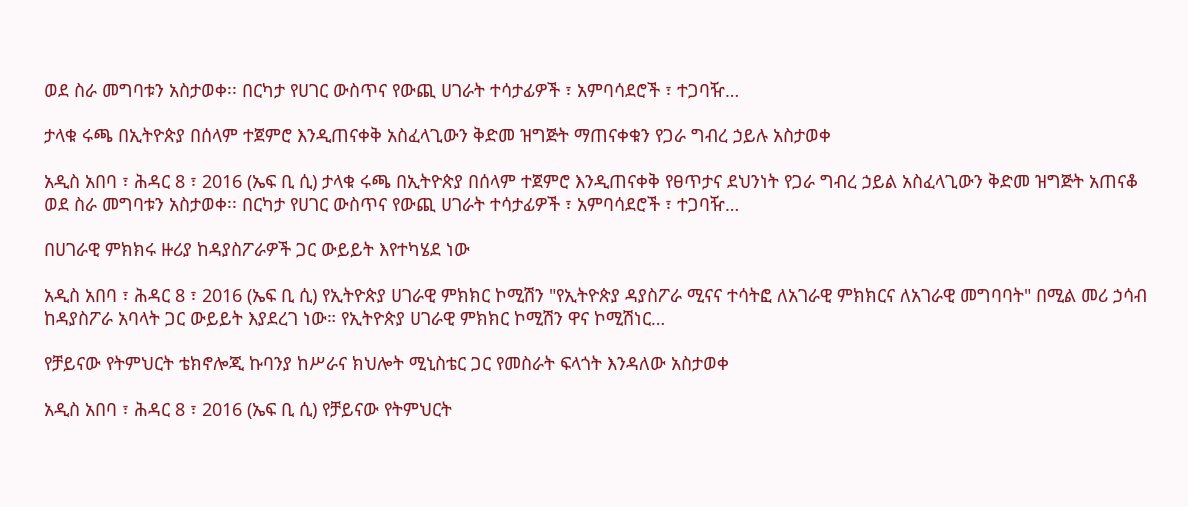ወደ ስራ መግባቱን አስታወቀ፡፡ በርካታ የሀገር ውስጥና የውጪ ሀገራት ተሳታፊዎች ፣ አምባሳደሮች ፣ ተጋባዥ…

ታላቁ ሩጫ በኢትዮጵያ በሰላም ተጀምሮ እንዲጠናቀቅ አስፈላጊውን ቅድመ ዝግጅት ማጠናቀቁን የጋራ ግብረ ኃይሉ አስታወቀ

አዲስ አበባ ፣ ሕዳር 8 ፣ 2016 (ኤፍ ቢ ሲ) ታላቁ ሩጫ በኢትዮጵያ በሰላም ተጀምሮ እንዲጠናቀቅ የፀጥታና ደህንነት የጋራ ግብረ ኃይል አስፈላጊውን ቅድመ ዝግጅት አጠናቆ ወደ ስራ መግባቱን አስታወቀ፡፡ በርካታ የሀገር ውስጥና የውጪ ሀገራት ተሳታፊዎች ፣ አምባሳደሮች ፣ ተጋባዥ…

በሀገራዊ ምክክሩ ዙሪያ ከዳያስፖራዎች ጋር ውይይት እየተካሄደ ነው

አዲስ አበባ ፣ ሕዳር 8 ፣ 2016 (ኤፍ ቢ ሲ) የኢትዮጵያ ሀገራዊ ምክክር ኮሚሽን "የኢትዮጵያ ዳያስፖራ ሚናና ተሳትፎ ለአገራዊ ምክክርና ለአገራዊ መግባባት" በሚል መሪ ኃሳብ ከዳያስፖራ አባላት ጋር ውይይት እያደረገ ነው። የኢትዮጵያ ሀገራዊ ምክክር ኮሚሽን ዋና ኮሚሽነር…

የቻይናው የትምህርት ቴክኖሎጂ ኩባንያ ከሥራና ክህሎት ሚኒስቴር ጋር የመስራት ፍላጎት እንዳለው አስታወቀ

አዲስ አበባ ፣ ሕዳር 8 ፣ 2016 (ኤፍ ቢ ሲ) የቻይናው የትምህርት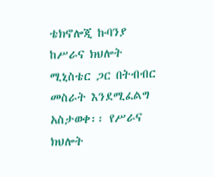ቴክኖሎጂ ኩባንያ ከሥራና ክህሎት ሚኒስቴር ጋር በትብብር መስራት እንደሚፈልግ አስታወቀ፡፡ የሥራና ክህሎት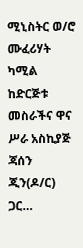ሚኒስትር ወ/ሮ ሙፈሪሃት ካሚል ከድርጅቱ መስራችና ዋና ሥራ አስኪያጅ ጃሰን ጂን(ዶ/ር) ጋር…